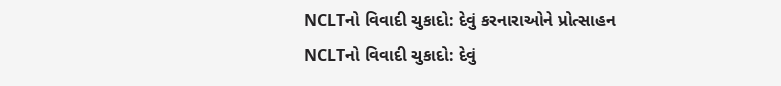NCLTનો વિવાદી ચુકાદો: દેવું કરનારાઓને પ્રોત્સાહન
NCLTનો વિવાદી ચુકાદો: દેવું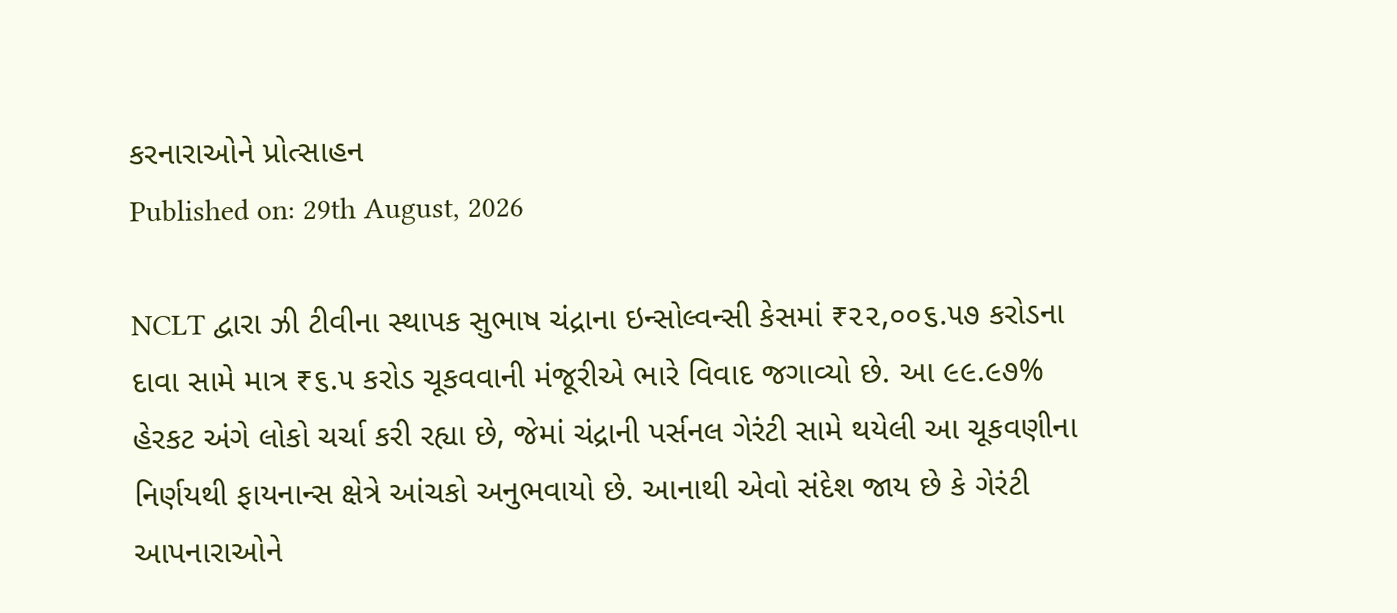કરનારાઓને પ્રોત્સાહન
Published on: 29th August, 2026

NCLT દ્વારા ઝી ટીવીના સ્થાપક સુભાષ ચંદ્રાના ઇન્સોલ્વન્સી કેસમાં ₹૨૨,૦૦૬.૫૭ કરોડના દાવા સામે માત્ર ₹૬.૫ કરોડ ચૂકવવાની મંજૂરીએ ભારે વિવાદ જગાવ્યો છે. આ ૯૯.૯૭% હેરકટ અંગે લોકો ચર્ચા કરી રહ્યા છે, જેમાં ચંદ્રાની પર્સનલ ગેરંટી સામે થયેલી આ ચૂકવણીના નિર્ણયથી ફાયનાન્સ ક્ષેત્રે આંચકો અનુભવાયો છે. આનાથી એવો સંદેશ જાય છે કે ગેરંટી આપનારાઓને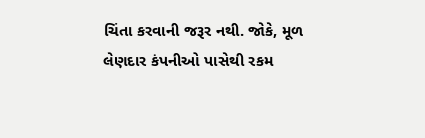ચિંતા કરવાની જરૂર નથી. જોકે, મૂળ લેણદાર કંપનીઓ પાસેથી રકમ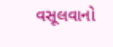વસૂલવાનો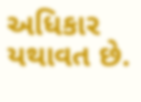અધિકાર યથાવત છે.